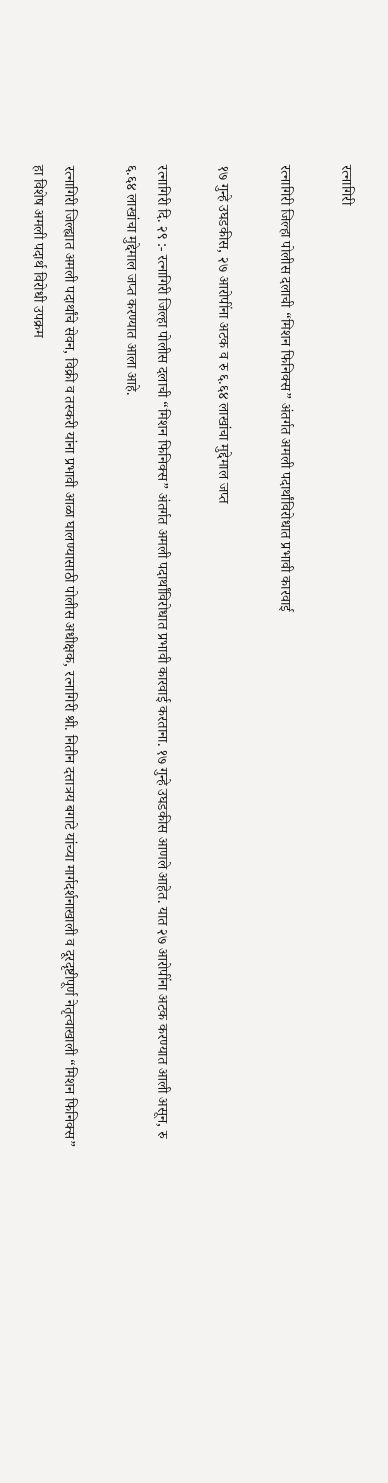रत्नागिरी

रत्नागिरी जिल्हा पोलीस दलाची “मिशन फिनिक्स” अंतर्गत अमली पदार्थांविरोधात प्रभावी कारवाई

१७ गुन्हे उघडकीस, २७ आरोपींना अटक व रु ६.६४ लाखांचा मुद्देमाल जप्त

रत्नागिरी दि. २९ :- रत्नागिरी जिल्हा पोलीस दलाची “मिशन फिनिक्स” अंतर्गत अमली पदार्थांविरोधात प्रभावी कारवाई करताना. १७ गुन्हे उघडकीस आणले आहेत. यात २७ आरोपींना अटक करण्यात आली असून, रु ६.६४ लाखांचा मुद्देमाल जप्त करण्यात आला आहे.

रत्नागिरी जिल्ह्यात अमली पदार्थांचे सेवन, विक्री व तस्करी यांना प्रभावी आळा घालण्यासाठी पोलीस अधीक्षक, रत्नागिरी श्री. नितीन दत्तात्रय बगाटे यांच्या मार्गदर्शनाखाली व दूरदृष्टीपूर्ण नेतृत्वाखाली “मिशन फिनिक्स” हा विशेष अमली पदार्थ विरोधी उपक्रम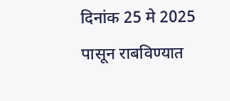दिनांक 25 मे 2025 पासून राबविण्यात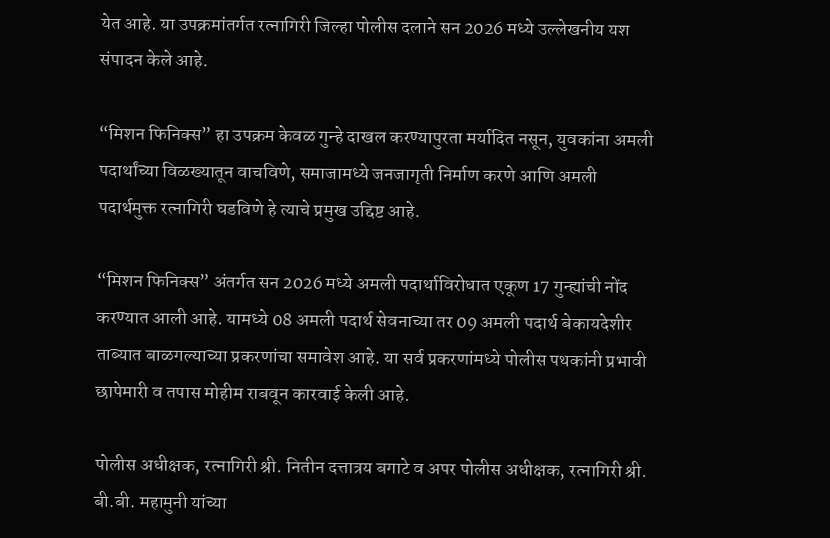येत आहे. या उपक्रमांतर्गत रत्नागिरी जिल्हा पोलीस दलाने सन 2026 मध्ये उल्लेखनीय यश संपादन केले आहे.

“मिशन फिनिक्स” हा उपक्रम केवळ गुन्हे दाखल करण्यापुरता मर्यादित नसून, युवकांना अमली पदार्थांच्या विळख्यातून वाचविणे, समाजामध्ये जनजागृती निर्माण करणे आणि अमली पदार्थमुक्त रत्नागिरी घडविणे हे त्याचे प्रमुख उद्दिष्ट आहे.

“मिशन फिनिक्स” अंतर्गत सन 2026 मध्ये अमली पदार्थाविरोधात एकूण 17 गुन्ह्यांची नोंद करण्यात आली आहे. यामध्ये 08 अमली पदार्थ सेवनाच्या तर 09 अमली पदार्थ बेकायदेशीर ताब्यात बाळगल्याच्या प्रकरणांचा समावेश आहे. या सर्व प्रकरणांमध्ये पोलीस पथकांनी प्रभावी छापेमारी व तपास मोहीम राबवून कारवाई केली आहे.

पोलीस अधीक्षक, रत्नागिरी श्री. नितीन दत्तात्रय बगाटे व अपर पोलीस अधीक्षक, रत्नागिरी श्री. बी.बी. महामुनी यांच्या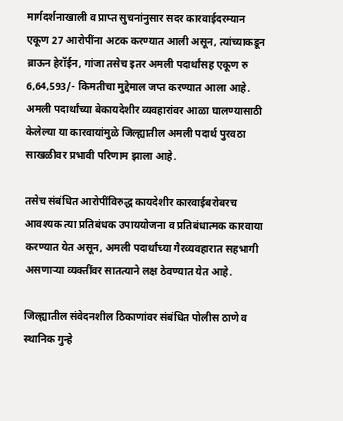मार्गदर्शनाखाली व प्राप्त सुचनांनुसार सदर कारवाईदरम्यान एकूण 27 आरोपींना अटक करण्यात आली असून, त्यांच्याकडून ब्राऊन हेरॉईन, गांजा तसेच इतर अमली पदार्थांसह एकूण रु 6,64,593/- किमतीचा मुद्देमाल जप्त करण्यात आला आहे. अमली पदार्थांच्या बेकायदेशीर व्यवहारांवर आळा घालण्यासाठी केलेल्या या कारवायांमुळे जिल्ह्यातील अमली पदार्थ पुरवठा साखळीवर प्रभावी परिणाम झाला आहे.

तसेच संबंधित आरोपींविरुद्ध कायदेशीर कारवाईबरोबरच आवश्यक त्या प्रतिबंधक उपाययोजना व प्रतिबंधात्मक कारवाया करण्यात येत असून, अमली पदार्थांच्या गैरव्यवहारात सहभागी असणाऱ्या व्यक्तींवर सातत्याने लक्ष ठेवण्यात येत आहे.

जिल्ह्यातील संवेदनशील ठिकाणांवर संबंधित पोलीस ठाणे व स्थानिक गुन्हे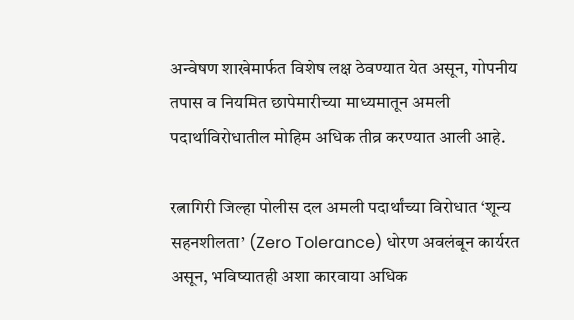अन्वेषण शाखेमार्फत विशेष लक्ष ठेवण्यात येत असून, गोपनीय तपास व नियमित छापेमारीच्या माध्यमातून अमली पदार्थाविरोधातील मोहिम अधिक तीव्र करण्यात आली आहे.

रत्नागिरी जिल्हा पोलीस दल अमली पदार्थांच्या विरोधात ‘शून्य सहनशीलता’ (Zero Tolerance) धोरण अवलंबून कार्यरत असून, भविष्यातही अशा कारवाया अधिक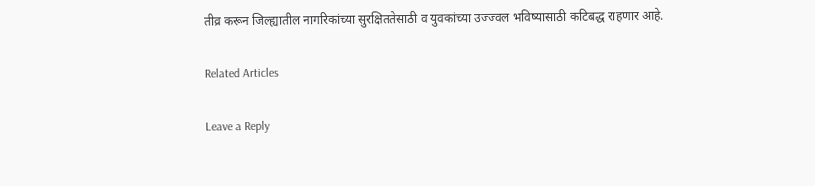तीव्र करून जिल्ह्यातील नागरिकांच्या सुरक्षिततेसाठी व युवकांच्या उज्ज्वल भविष्यासाठी कटिबद्ध राहणार आहे.

Related Articles

Leave a Reply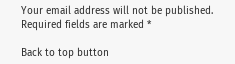Your email address will not be published. Required fields are marked *

Back to top button